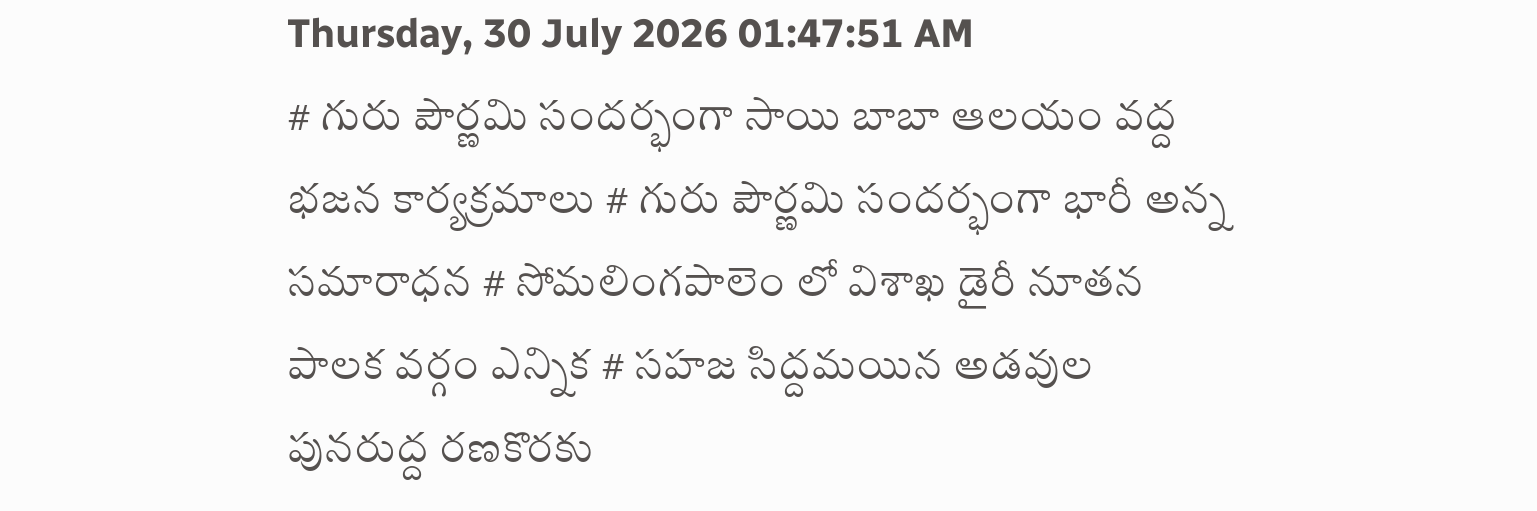Thursday, 30 July 2026 01:47:51 AM
# గురు పౌర్ణమి సందర్భంగా సాయి బాబా ఆలయం వద్ద భజన కార్యక్రమాలు # గురు పౌర్ణమి సందర్భంగా భారీ అన్న సమారాధన # సోమలింగపాలెం లో విశాఖ డైరీ నూతన పాలక వర్గం ఎన్నిక # సహజ సిద్దమయిన అడవుల పునరుద్ద రణకొరకు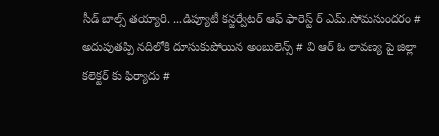సీడ్ బాల్స్ తయ్యారి. ...డిప్యూటీ కన్జర్వేటర్ ఆఫ్ ఫారెస్ట్ ర్ ఎమ్.సోమసుందరం # అదుపుతప్పి నదిలోకి దూసుకుపోయిన అంబులెన్స్ # వి ఆర్ ఓ లావణ్య పై జిల్లా కలెక్టర్ కు ఫిర్యాదు #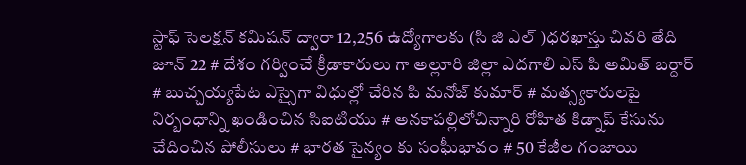స్టాఫ్ సెలక్షన్ కమిషన్ ద్వారా 12,256 ఉద్యోగాలకు (సి జి ఎల్ )ధరఖాస్తు చివరి తేది జూన్ 22 # దేశం గర్వించే క్రీడాకారులు గా అల్లూరి జిల్లా ఎదగాలి ఎస్ పి అమిత్ బర్దార్ # బుచ్చయ్యపేట ఎస్సైగా విధుల్లో చేరిన పి మనోజ్ కుమార్ # మత్స్యకారులపై నిర్బంధాన్ని ఖండించిన సిఐటియు # అనకాపల్లిలోచిన్నారి రోహిత కిడ్నాప్ కేసును చేదించిన పోలీసులు # భారత సైన్యం కు సంఘీభావం # 50 కేజీల గంజాయి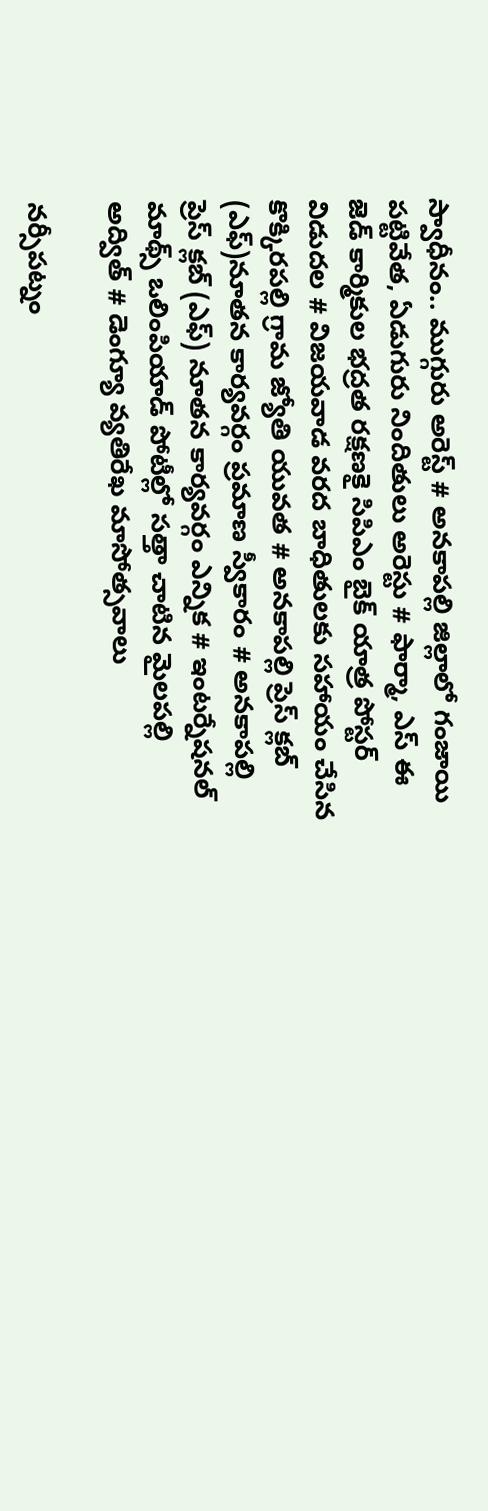స్వాధీనం.. ముగ్గురు అరెస్ట్ # అనకాపల్లి జిల్లాలో గంజాయి పట్టివేత, ఏడుగురు నిందితులు అరెస్టు # ఫార్మా, ఎస్ ఈ జెడ్ కార్మికుల భద్రత రక్షణకై సిపిఎం బైక్ యాత్ర పోస్టర్ విడుదల # విజయవాడ వరద బాధితులకు సహాయం చేసిన కొక్కిరపల్లి గ్రామ జ్యోతి యువత # అనకాపల్లి ప్రెస్ క్లబ్ (ఎఫ్)నూతన కార్యవర్గం ప్రమాణ స్వీకారం # అనకాపల్లి ప్రెస్ క్లబ్ (ఎఫ్) నూతన కార్యవర్గం ఎన్నిక # ఇంటర్నేషనల్ మాథ్స్ ఒలింపియాడ్ పోటీల్లో సత్తా చాటిన మైలపల్లి అద్విత్ # డెంగ్యూ వ్యతిరేఖ మాసోత్సవాలు

నర్సీపట్నం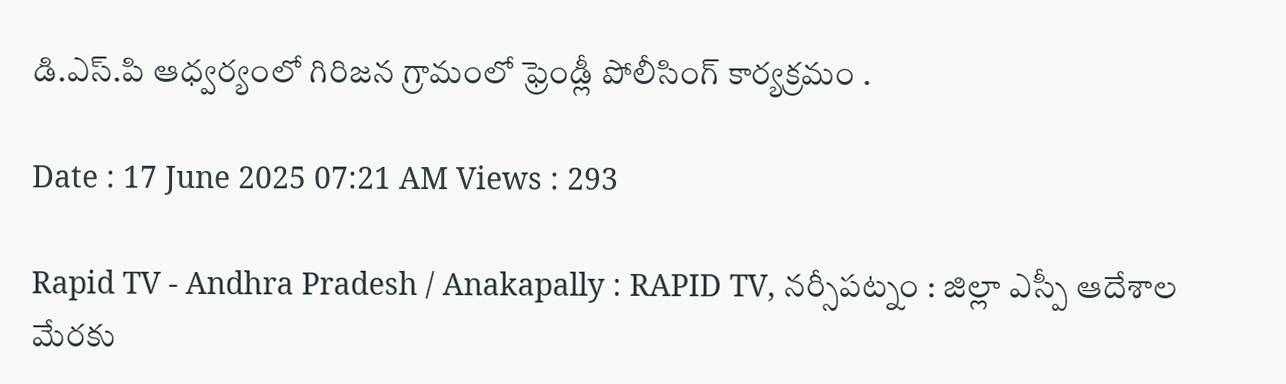డి.ఎస్.పి ఆధ్వర్యంలో గిరిజన గ్రామంలో ఫ్రెండ్లీ పోలీసింగ్ కార్యక్రమం .

Date : 17 June 2025 07:21 AM Views : 293

Rapid TV - Andhra Pradesh / Anakapally : RAPID TV, నర్సీపట్నం : జిల్లా ఎస్పీ ఆదేశాల మేరకు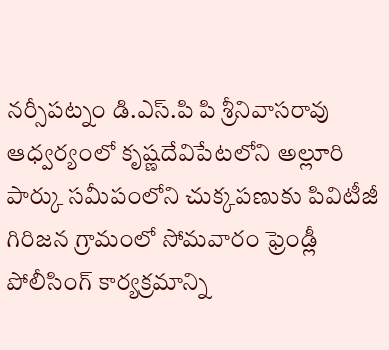నర్సీపట్నం డి.ఎస్.పి పి శ్రీనివాసరావు ఆధ్వర్యంలో కృష్ణదేవిపేటలోని అల్లూరి పార్కు సమీపంలోని చుక్కపణుకు పివిటీజీ గిరిజన గ్రామంలో సోమవారం ఫ్రెండ్లీ పోలీసింగ్ కార్యక్రమాన్ని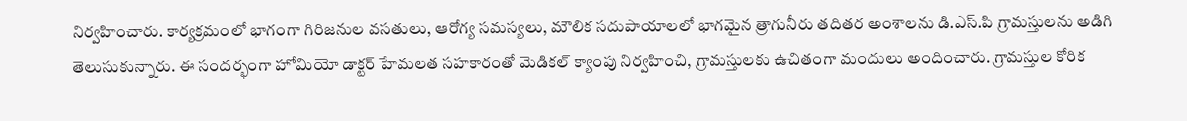నిర్వహించారు. కార్యక్రమంలో భాగంగా గిరిజనుల వసతులు, ఆరోగ్య సమస్యలు, మౌలిక సదుపాయాలలో భాగమైన త్రాగునీరు తదితర అంశాలను డి.ఎస్.పి గ్రామస్తులను అడిగి తెలుసుకున్నారు. ఈ సందర్భంగా హోమియో డాక్టర్ హేమలత సహకారంతో మెడికల్ క్యాంపు నిర్వహించి, గ్రామస్తులకు ఉచితంగా మందులు అందించారు. గ్రామస్తుల కోరిక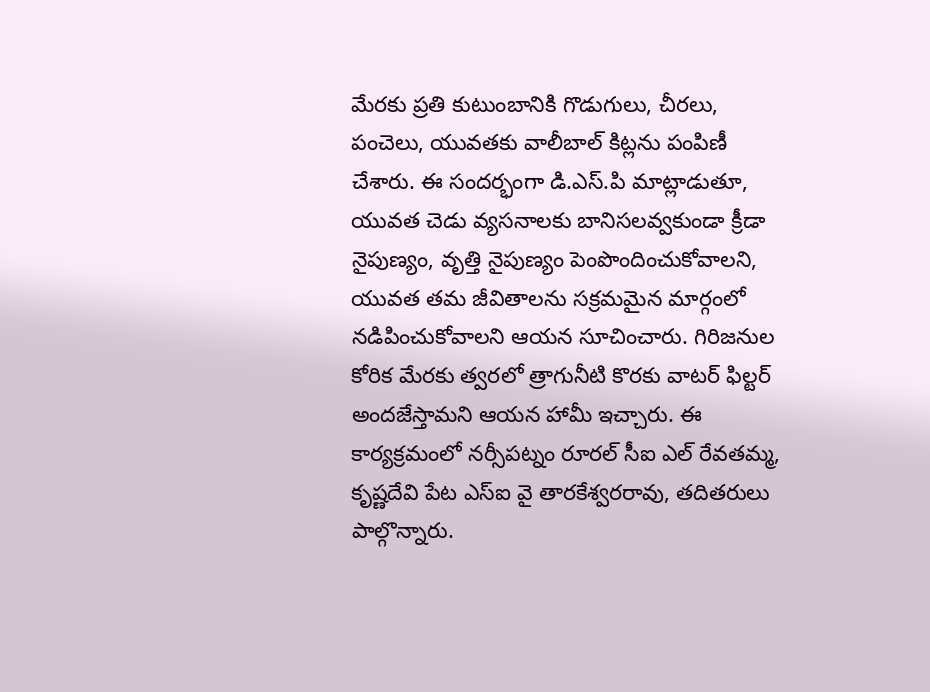మేరకు ప్రతి కుటుంబానికి గొడుగులు, చీరలు, పంచెలు, యువతకు వాలీబాల్ కిట్లను పంపిణీ చేశారు. ఈ సందర్భంగా డి.ఎస్.పి మాట్లాడుతూ, యువత చెడు వ్యసనాలకు బానిసలవ్వకుండా క్రీడా నైపుణ్యం, వృత్తి నైపుణ్యం పెంపొందించుకోవాలని, యువత తమ జీవితాలను సక్రమమైన మార్గంలో నడిపించుకోవాలని ఆయన సూచించారు. గిరిజనుల కోరిక మేరకు త్వరలో త్రాగునీటి కొరకు వాటర్ ఫిల్టర్ అందజేస్తామని ఆయన హామీ ఇచ్చారు. ఈ కార్యక్రమంలో నర్సీపట్నం రూరల్ సీఐ ఎల్ రేవతమ్మ, కృష్ణదేవి పేట ఎస్ఐ వై తారకేశ్వరరావు, తదితరులు పాల్గొన్నారు.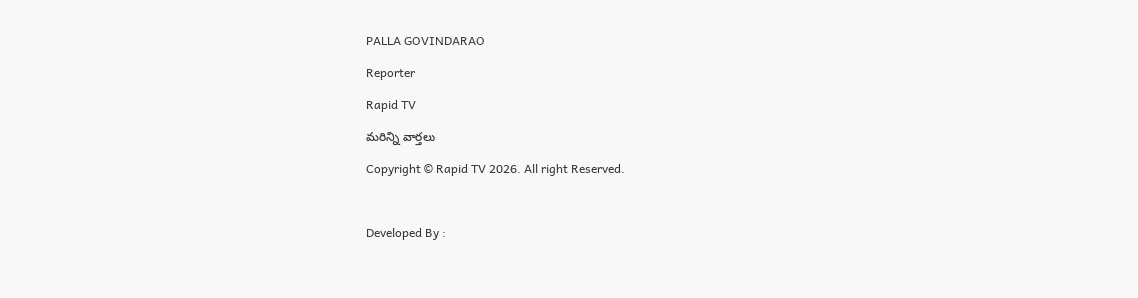PALLA GOVINDARAO

Reporter

Rapid TV

మరిన్ని వార్తలు

Copyright © Rapid TV 2026. All right Reserved.



Developed By :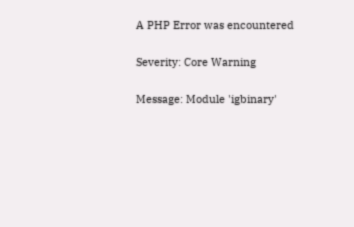A PHP Error was encountered

Severity: Core Warning

Message: Module 'igbinary'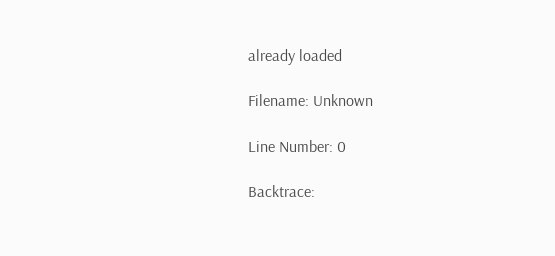already loaded

Filename: Unknown

Line Number: 0

Backtrace: